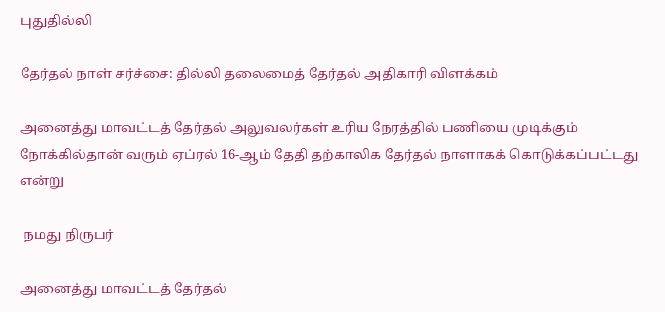புதுதில்லி

தேர்தல் நாள் சர்ச்சை: தில்லி தலைமைத் தேர்தல் அதிகாரி விளக்கம்

அனைத்து மாவட்டத் தேர்தல் அலுவலர்கள் உரிய நேரத்தில் பணியை முடிக்கும் நோக்கில்தான் வரும் ஏப்ரல் 16-ஆம் தேதி தற்காலிக தேர்தல் நாளாகக் கொடுக்கப்பட்டது என்று

 நமது நிருபர்

அனைத்து மாவட்டத் தேர்தல்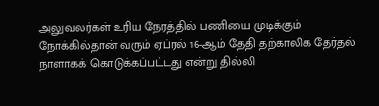அலுவலர்கள் உரிய நேரத்தில் பணியை முடிக்கும் நோக்கில்தான் வரும் ஏப்ரல் 16-ஆம் தேதி தற்காலிக தேர்தல் நாளாகக் கொடுக்கப்பட்டது என்று தில்லி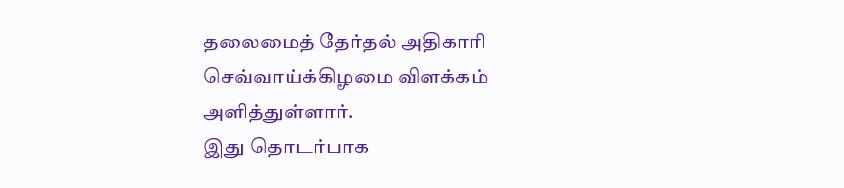தலைமைத் தேர்தல் அதிகாரி செவ்வாய்க்கிழமை விளக்கம் அளித்துள்ளார்.
இது தொடர்பாக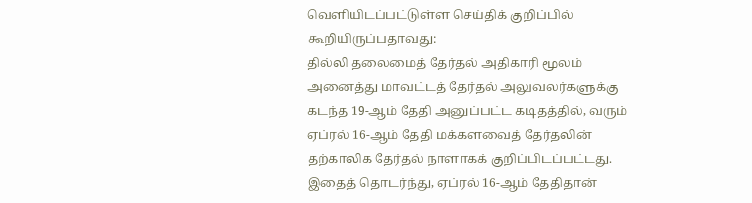வெளியிடப்பட்டுள்ள செய்திக் குறிப்பில் கூறியிருப்பதாவது:
தில்லி தலைமைத் தேர்தல் அதிகாரி மூலம் அனைத்து மாவட்டத் தேர்தல் அலுவலர்களுக்கு கடந்த 19-ஆம் தேதி அனுப்பட்ட கடிதத்தில், வரும் ஏப்ரல் 16-ஆம் தேதி மக்களவைத் தேர்தலின் தற்காலிக தேர்தல் நாளாகக் குறிப்பிடப்பட்டது. இதைத் தொடர்ந்து, ஏப்ரல் 16-ஆம் தேதிதான்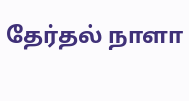தேர்தல் நாளா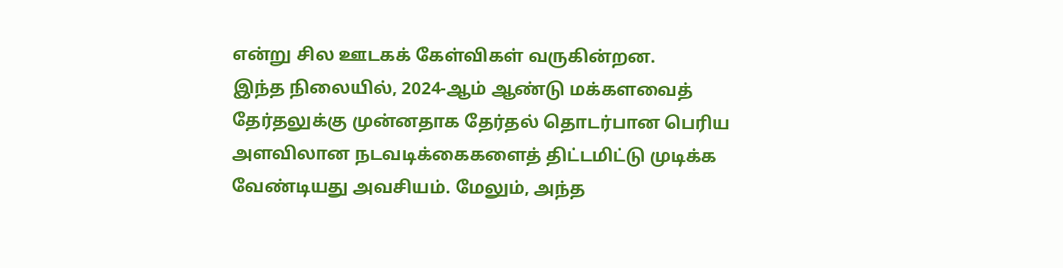என்று சில ஊடகக் கேள்விகள் வருகின்றன.
இந்த நிலையில், 2024-ஆம் ஆண்டு மக்களவைத் தேர்தலுக்கு முன்னதாக தேர்தல் தொடர்பான பெரிய அளவிலான நடவடிக்கைகளைத் திட்டமிட்டு முடிக்க வேண்டியது அவசியம். மேலும், அந்த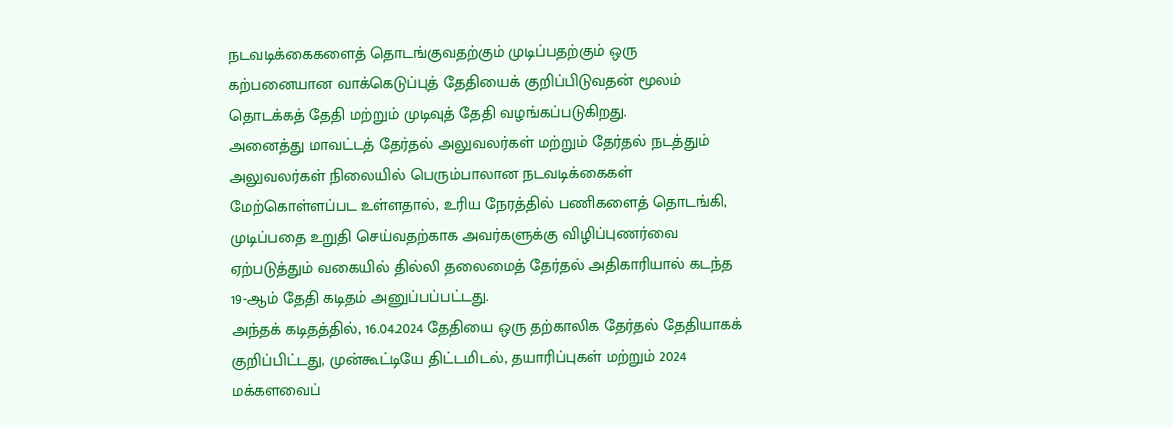நடவடிக்கைகளைத் தொடங்குவதற்கும் முடிப்பதற்கும் ஒரு கற்பனையான வாக்கெடுப்புத் தேதியைக் குறிப்பிடுவதன் மூலம் தொடக்கத் தேதி மற்றும் முடிவுத் தேதி வழங்கப்படுகிறது.
அனைத்து மாவட்டத் தேர்தல் அலுவலர்கள் மற்றும் தேர்தல் நடத்தும் அலுவலர்கள் நிலையில் பெரும்பாலான நடவடிக்கைகள் மேற்கொள்ளப்பட உள்ளதால், உரிய நேரத்தில் பணிகளைத் தொடங்கி, முடிப்பதை உறுதி செய்வதற்காக அவர்களுக்கு விழிப்புணர்வை ஏற்படுத்தும் வகையில் தில்லி தலைமைத் தேர்தல் அதிகாரியால் கடந்த 19-ஆம் தேதி கடிதம் அனுப்பப்பட்டது.
அந்தக் கடிதத்தில், 16.04.2024 தேதியை ஒரு தற்காலிக தேர்தல் தேதியாகக் குறிப்பிட்டது, முன்கூட்டியே திட்டமிடல், தயாரிப்புகள் மற்றும் 2024 மக்களவைப்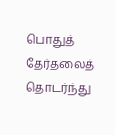பொதுத் தேர்தலைத் தொடர்ந்து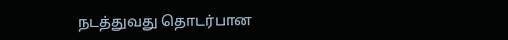நடத்துவது தொடர்பான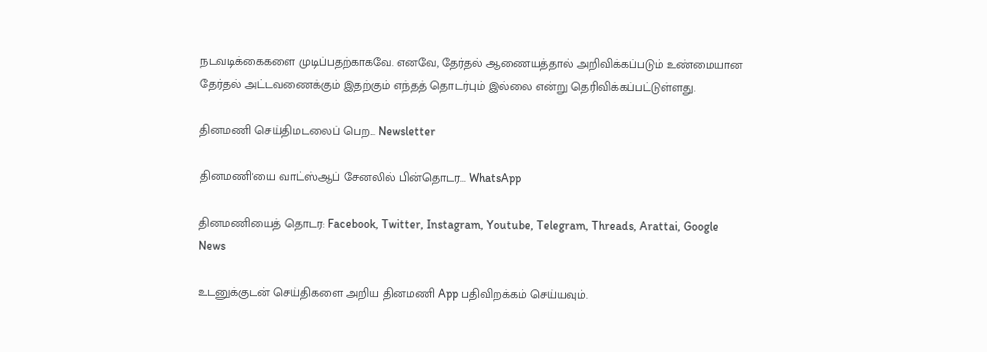நடவடிக்கைகளை முடிப்பதற்காகவே. எனவே, தேர்தல் ஆணையத்தால் அறிவிக்கப்படும் உண்மையான தேர்தல் அட்டவணைக்கும் இதற்கும் எந்தத் தொடர்பும் இல்லை என்று தெரிவிக்கப்பட்டுள்ளது.

தினமணி செய்திமடலைப் பெற... Newsletter

தினமணி'யை வாட்ஸ்ஆப் சேனலில் பின்தொடர... WhatsApp

தினமணியைத் தொடர: Facebook, Twitter, Instagram, Youtube, Telegram, Threads, Arattai, Google News

உடனுக்குடன் செய்திகளை அறிய தினமணி App பதிவிறக்கம் செய்யவும்.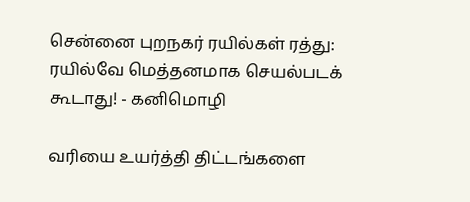சென்னை புறநகர் ரயில்கள் ரத்து: ரயில்வே மெத்தனமாக செயல்படக் கூடாது! - கனிமொழி

வரியை உயர்த்தி திட்டங்களை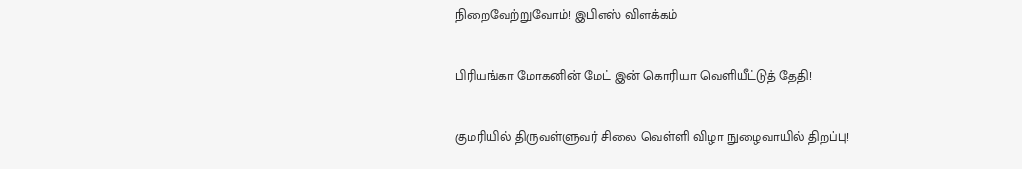நிறைவேற்றுவோம்! இபிஎஸ் விளக்கம்

பிரியங்கா மோகனின் மேட் இன் கொரியா வெளியீட்டுத் தேதி!

குமரியில் திருவள்ளுவர் சிலை வெள்ளி விழா நுழைவாயில் திறப்பு!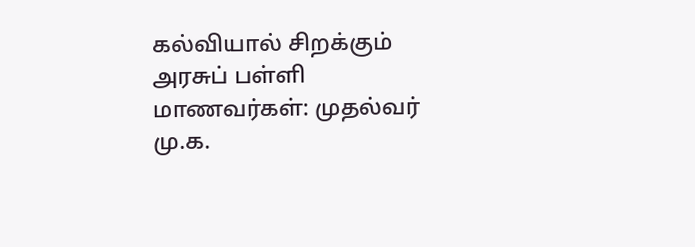கல்வியால் சிறக்கும் அரசுப் பள்ளி மாணவர்கள்: முதல்வர் மு.க.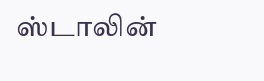ஸ்டாலின்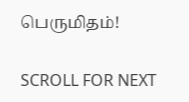பெருமிதம்!

SCROLL FOR NEXT